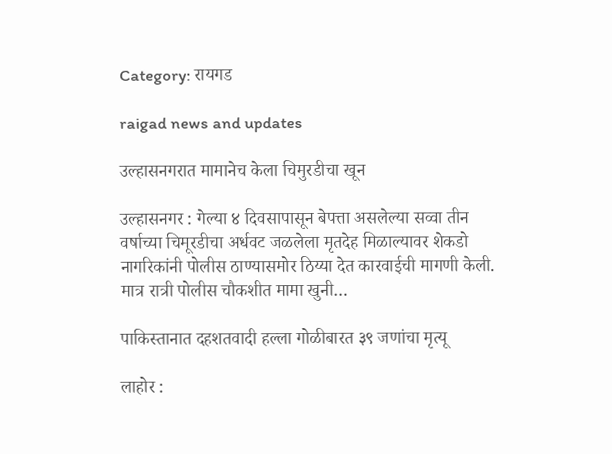Category: रायगड

raigad news and updates

उल्हासनगरात मामानेच केला चिमुरडीचा खून

उल्हासनगर : गेल्या ४ दिवसापासून बेपत्ता असलेल्या सव्वा तीन वर्षाच्या चिमूरडीचा अर्धवट जळलेला मृतदेह मिळाल्यावर शेकडो नागरिकांनी पोलीस ठाण्यासमोर ठिय्या देत कारवाईची मागणी केली. मात्र रात्री पोलीस चौकशीत मामा खुनी…

पाकिस्तानात दहशतवादी हल्ला गोळीबारत ३९ जणांचा मृत्यू

लाहोर :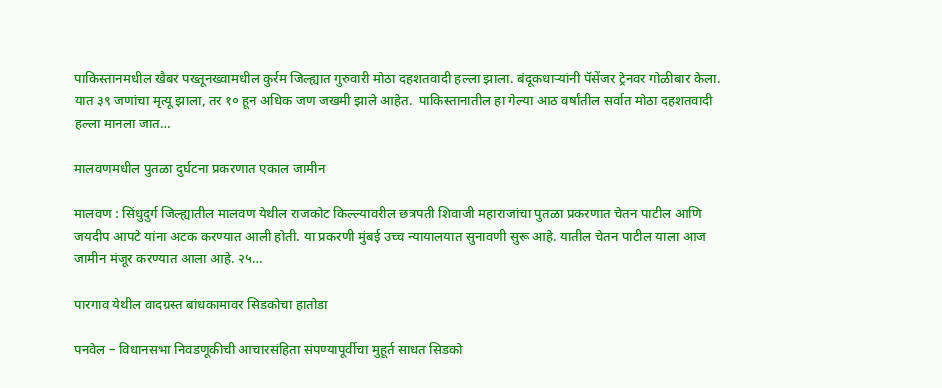पाकिस्तानमधील खैबर पख्तूनख्वामधील कुर्रम जिल्ह्यात गुरुवारी मोठा दहशतवादी हल्ला झाला. बंदूकधाऱ्यांनी पॅसेंजर ट्रेनवर गोळीबार केला. यात ३९ जणांचा मृत्यू झाला, तर १० हून अधिक जण जखमी झाले आहेत.  पाकिस्तानातील हा गेल्या आठ वर्षांतील सर्वात मोठा दहशतवादी हल्ला मानला जात…

मालवणमधील पुतळा दुर्घटना प्रकरणात एकाल जामीन

मालवण : सिंधुदुर्ग जिल्ह्यातील मालवण येथील राजकोट किल्ल्यावरील छत्रपती शिवाजी महाराजांचा पुतळा प्रकरणात चेतन पाटील आणि जयदीप आपटे यांना अटक करण्यात आली होती. या प्रकरणी मुंबई उच्च न्यायालयात सुनावणी सुरू आहे. यातील चेतन पाटील याला आज जामीन मंजूर करण्यात आला आहे. २५…

पारगाव येथील वादग्रस्त बांधकामावर सिडकोचा हातोडा

पनवेल – विधानसभा निवडणूकीची आचारसंहिता संपण्यापूर्वीचा मुहूर्त साधत सिडको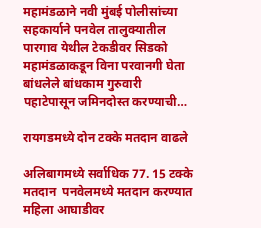महामंडळाने नवी मुंबई पोलीसांच्या सहकार्याने पनवेल तालुक्यातील पारगाव येथील टेकडीवर सिडको महामंडळाकडून विना परवानगी घेता बांधलेले बांधकाम गुरुवारी पहाटेपासून जमिनदोस्त करण्याची…

रायगडमध्ये दोन टक्के मतदान वाढले

अलिबागमध्ये सर्वाधिक 77. 15 टक्के मतदान  पनवेलमध्ये मतदान करण्यात महिला आघाडीवर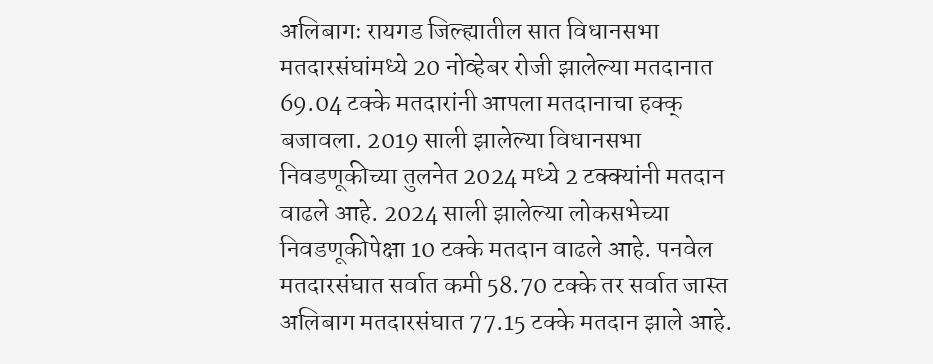अलिबागः रायगड जिल्ह्यातील सात विधानसभा मतदारसंघांमध्ये 20 नोव्हेबर रोजी झालेल्या मतदानात 69.04 टक्के मतदारांनी आपला मतदानाचा हक्क् बजावला. 2019 साली झालेल्या विधानसभा निवडणूकीच्या तुलनेत 2024 मध्ये 2 टक्क्यांनी मतदान वाढले आहे. 2024 साली झालेल्या लोकसभेच्या निवडणूकीपेक्षा 10 टक्के मतदान वाढले आहे. पनवेल मतदारसंघात सर्वात कमी 58.70 टक्के तर सर्वात जास्त अलिबाग मतदारसंघात 77.15 टक्के मतदान झाले आहे.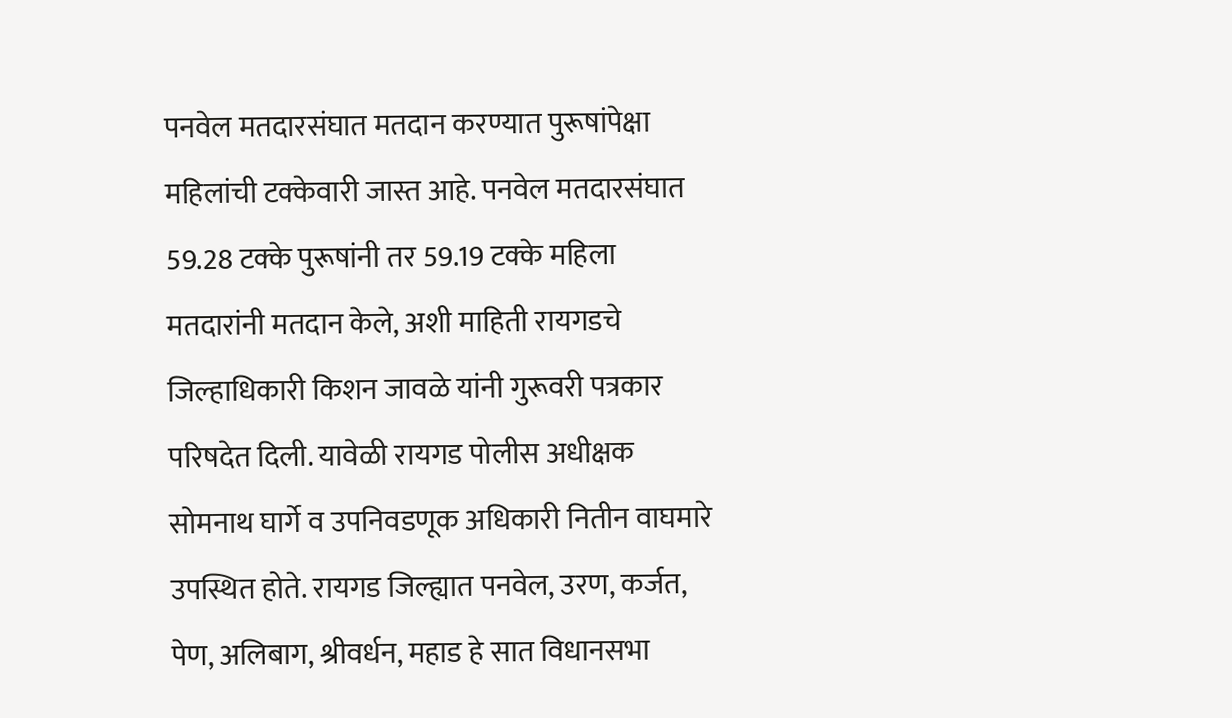पनवेल मतदारसंघात मतदान करण्यात पुरूषांपेक्षा महिलांची टक्केवारी जास्त आहे. पनवेल मतदारसंघात 59.28 टक्के पुरूषांनी तर 59.19 टक्के महिला मतदारांनी मतदान केले, अशी माहिती रायगडचे जिल्हाधिकारी किशन जावळे यांनी गुरूवरी पत्रकार परिषदेत दिली. यावेळी रायगड पोलीस अधीक्षक सोमनाथ घार्गे व उपनिवडणूक अधिकारी नितीन वाघमारे उपस्थित होते. रायगड जिल्ह्यात पनवेल, उरण, कर्जत, पेण, अलिबाग, श्रीवर्धन, महाड हे सात विधानसभा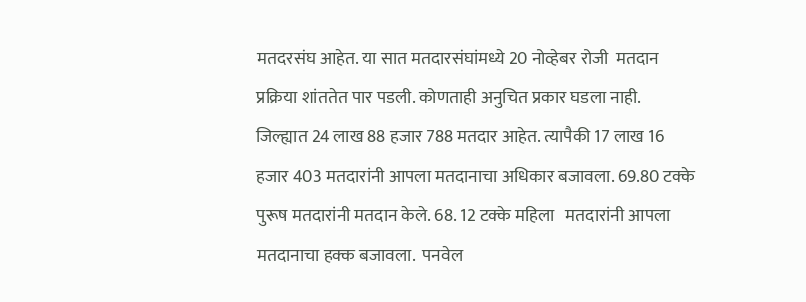मतदरसंघ आहेत. या सात मतदारसंघांमध्ये 20 नोव्हेबर रोजी  मतदान प्रक्रिया शांततेत पार पडली. कोणताही अनुचित प्रकार घडला नाही. जिल्ह्यात 24 लाख 88 हजार 788 मतदार आहेत. त्यापैकी 17 लाख 16 हजार 403 मतदारांनी आपला मतदानाचा अधिकार बजावला. 69.80 टक्के पुरूष मतदारांनी मतदान केले. 68. 12 टक्के महिला   मतदारांनी आपला मतदानाचा हक्क बजावला.  पनवेल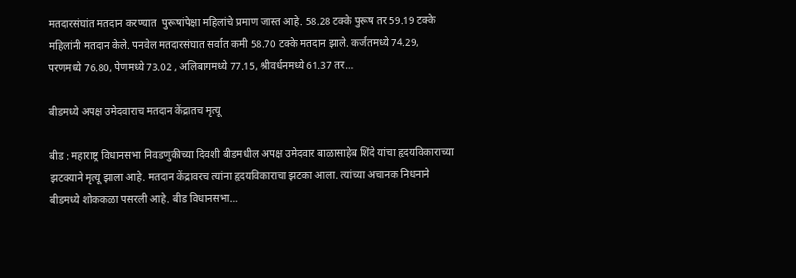मतदारसंघांत मतदान करण्यात  पुरूषांपेक्षा महिलांचे प्रमाण जास्त आहे. 58.28 टक्के पुरूष तर 59.19 टक्के महिलांनी मतदान केले. पनवेल मतदारसंघात सर्वात कमी 58.70 टक्के मतदान झाले. कर्जतमध्ये 74.29, परणमध्ये 76.80, पेणमध्ये 73.02 , अलिबागमध्ये 77.15, श्रीवर्धनमध्ये 61.37 तर…

बीडमध्ये अपक्ष उमेदवाराच मतदान केंद्रातच मृत्यू

बीड : महाराष्ट्र विधानसभा निवडणुकीच्या दिवशी बीडमधील अपक्ष उमेदवार बाळासाहेब शिंदे यांचा हृदयविकाराच्या झटक्याने मृत्यू झाला आहे. मतदान केंद्रावरच त्यांना हृदयविकाराचा झटका आला. त्यांच्या अचानक निधनाने बीडमध्ये शोककळा पसरली आहे. बीड विधानसभा…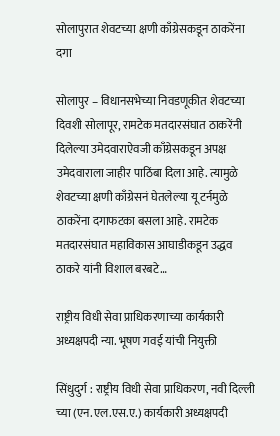सोलापुरात शेवटच्या क्षणी काँग्रेसकडून ठाकरेंना दगा

सोलापुर – विधानसभेच्या निवडणूकीत शेवटच्या दिवशी सोलापूर, रामटेक मतदारसंघात ठाकरेंनी दिलेल्या उमेदवाराऐवजी काँग्रेसकडून अपक्ष उमेदवाराला जाहीर पाठिंबा दिला आहे. त्यामुळे शेवटच्या क्षणी काँग्रेसनं घेतलेल्या यू टर्नमुळे ठाकरेंना दगाफटका बसला आहे. रामटेक मतदारसंघात महाविकास आघाडीकडून उद्धव ठाकरे यांनी विशाल बरबटे…

राष्ट्रीय विधी सेवा प्राधिकरणाच्या कार्यकारी अध्यक्षपदी न्या. भूषण गवई यांची नियुक्ती

सिंधुदुर्ग : राष्ट्रीय विधी सेवा प्राधिकरण, नवी दिल्ली च्या (एन.एल.एस.ए.) कार्यकारी अध्यक्षपदी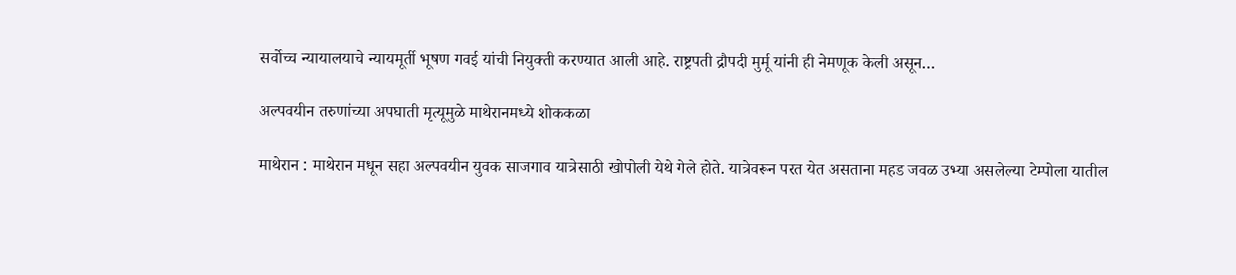सर्वोच्च न्यायालयाचे न्यायमूर्ती भूषण गवई यांची नियुक्ती करण्यात आली आहे. राष्ट्रपती द्रौपदी मुर्मू यांनी ही नेमणूक केली असून…

अल्पवयीन तरुणांच्या अपघाती मृत्यूमुळे माथेरानमध्ये शोककळा

माथेरान : माथेरान मधून सहा अल्पवयीन युवक साजगाव यात्रेसाठी खोपोली येथे गेले होते. यात्रेवरून परत येत असताना महड जवळ उभ्या असलेल्या टेम्पोला यातील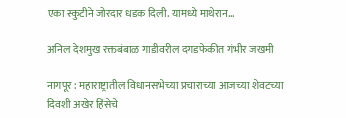एका स्कुटीने जोरदार धडक दिली. यामध्ये माथेरान…

अनिल देशमुख रक्तबंबाळ गाडीवरील दगडफेकीत गंभीर जखमी

नागपूर : महाराष्ट्रातील विधानसभेच्या प्रचाराच्या आजच्या शेवटच्या दिवशी अखेर हिंसेचे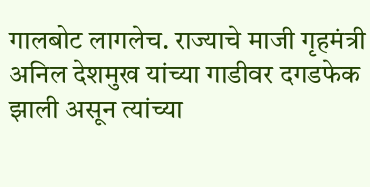गालबोट लागलेच. राज्याचे माजी गृहमंत्री अनिल देशमुख यांच्या गाडीवर दगडफेक झाली असून त्यांच्या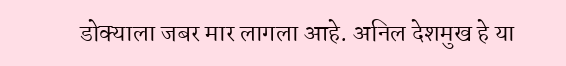डोक्याला जबर मार लागला आहे. अनिल देशमुख हे या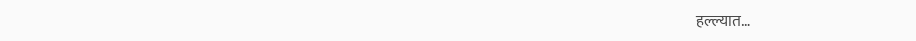हल्ल्यात…